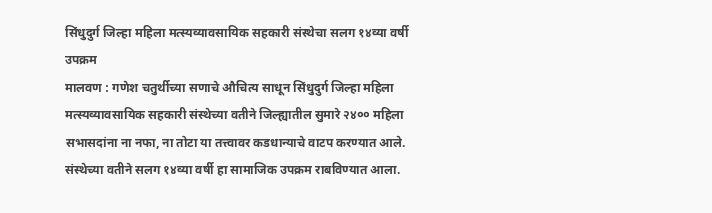सिंधुदुर्ग जिल्हा महिला मत्स्यव्यावसायिक सहकारी संस्थेचा सलग १४व्या वर्षी उपक्रम
मालवण : गणेश चतुर्थीच्या सणाचे औचित्य साधून सिंधुदुर्ग जिल्हा महिला मत्स्यव्यावसायिक सहकारी संस्थेच्या वतीने जिल्ह्यातील सुमारे २४०० महिला सभासदांना ना नफा, ना तोटा या तत्त्वावर कडधान्याचे वाटप करण्यात आले. संस्थेच्या वतीने सलग १४व्या वर्षी हा सामाजिक उपक्रम राबविण्यात आला.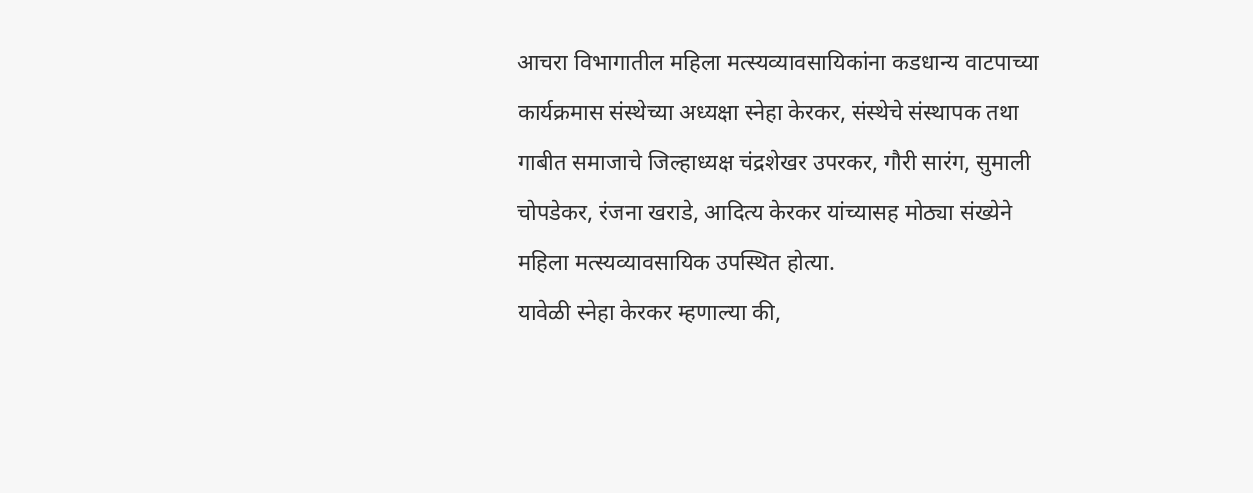आचरा विभागातील महिला मत्स्यव्यावसायिकांना कडधान्य वाटपाच्या कार्यक्रमास संस्थेच्या अध्यक्षा स्नेहा केरकर, संस्थेचे संस्थापक तथा गाबीत समाजाचे जिल्हाध्यक्ष चंद्रशेखर उपरकर, गौरी सारंग, सुमाली चोपडेकर, रंजना खराडे, आदित्य केरकर यांच्यासह मोठ्या संख्येने महिला मत्स्यव्यावसायिक उपस्थित होत्या.
यावेळी स्नेहा केरकर म्हणाल्या की,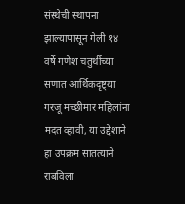संस्थेची स्थापना झाल्यापासून गेली १४ वर्षे गणेश चतुर्थीच्या सणात आर्थिकदृष्ट्या गरजू मच्छीमार महिलांना मदत व्हावी, या उद्देशाने हा उपक्रम सातत्याने राबविला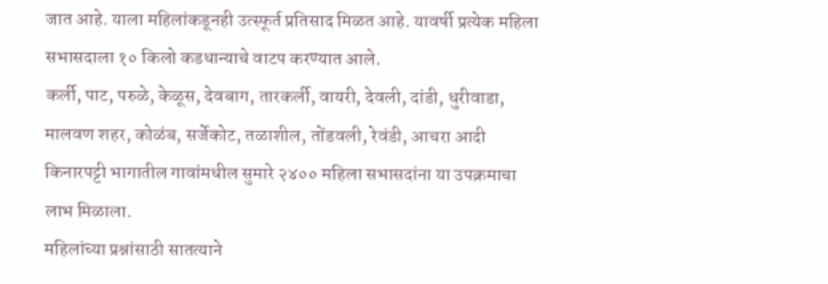जात आहे. याला महिलांकडूनही उत्स्फूर्त प्रतिसाद मिळत आहे. यावर्षी प्रत्येक महिला सभासदाला १० किलो कडधान्याचे वाटप करण्यात आले.
कर्ली, पाट, परुळे, केळूस, देवबाग, तारकर्ली, वायरी, देवली, दांडी, धुरीवाडा, मालवण शहर, कोळंब, सर्जेकोट, तळाशील, तोंडवली, रेवंडी, आचरा आदी किनारपट्टी भागातील गावांमधील सुमारे २४०० महिला सभासदांना या उपक्रमाचा लाभ मिळाला.
महिलांच्या प्रश्नांसाठी सातत्याने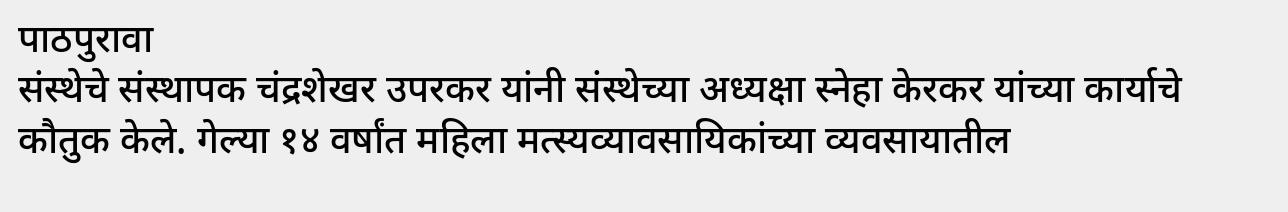पाठपुरावा
संस्थेचे संस्थापक चंद्रशेखर उपरकर यांनी संस्थेच्या अध्यक्षा स्नेहा केरकर यांच्या कार्याचे कौतुक केले. गेल्या १४ वर्षांत महिला मत्स्यव्यावसायिकांच्या व्यवसायातील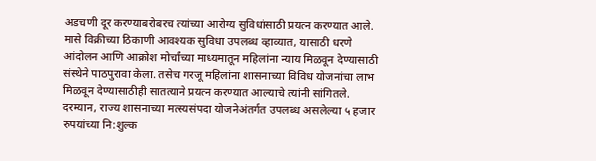अडचणी दूर करण्याबरोबरच त्यांच्या आरोग्य सुविधांसाठी प्रयत्न करण्यात आले. मासे विक्रीच्या ठिकाणी आवश्यक सुविधा उपलब्ध व्हाव्यात, यासाठी धरणे आंदोलन आणि आक्रोश मोर्चांच्या माध्यमातून महिलांना न्याय मिळवून देण्यासाठी संस्थेने पाठपुरावा केला. तसेच गरजू महिलांना शासनाच्या विविध योजनांचा लाभ मिळवून देण्यासाठीही सातत्याने प्रयत्न करण्यात आल्याचे त्यांनी सांगितले.
दरम्यान, राज्य शासनाच्या मत्स्यसंपदा योजनेअंतर्गत उपलब्ध असलेल्या ५ हजार रुपयांच्या नि:शुल्क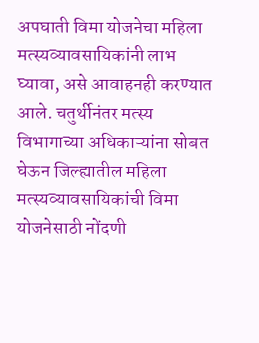अपघाती विमा योजनेचा महिला मत्स्यव्यावसायिकांनी लाभ घ्यावा, असे आवाहनही करण्यात आले. चतुर्थीनंतर मत्स्य विभागाच्या अधिकाऱ्यांना सोबत घेऊन जिल्ह्यातील महिला मत्स्यव्यावसायिकांची विमा योजनेसाठी नोंदणी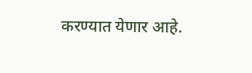करण्यात येणार आहे.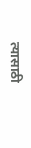त्यासाठी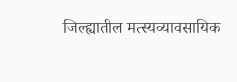जिल्ह्यातील मत्स्यव्यावसायिक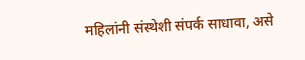महिलांनी संस्थेशी संपर्क साधावा, असे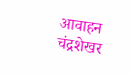आवाहन चंद्रशेखर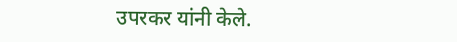उपरकर यांनी केले.